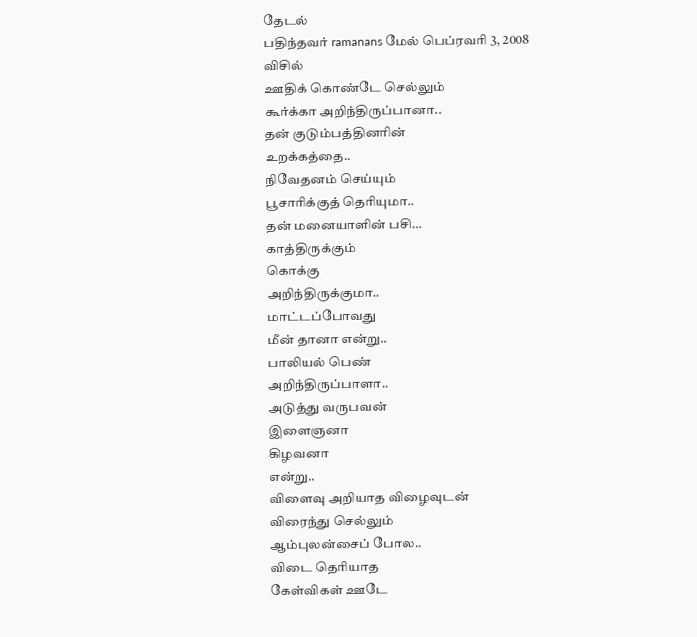தேடல்
பதிந்தவர் ramanans மேல் பெப்ரவரி 3, 2008
விசில்
ஊதிக் கொண்டே செல்லும்
கூர்க்கா அறிந்திருப்பானா..
தன் குடும்பத்தினரின்
உறக்கத்தை..
நிவேதனம் செய்யும்
பூசாரிக்குத் தெரியுமா..
தன் மனையாளின் பசி…
காத்திருக்கும்
கொக்கு
அறிந்திருக்குமா..
மாட்டப்போவது
மீன் தானா என்று..
பாலியல் பெண்
அறிந்திருப்பாளா..
அடுத்து வருபவன்
இளைஞனா
கிழவனா
என்று..
விளைவு அறியாத விழைவுடன்
விரைந்து செல்லும்
ஆம்புலன்சைப் போல..
விடை தெரியாத
கேள்விகள் ஊடே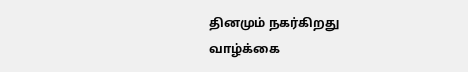தினமும் நகர்கிறது
வாழ்க்கை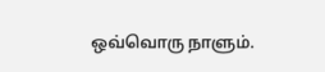ஒவ்வொரு நாளும்.